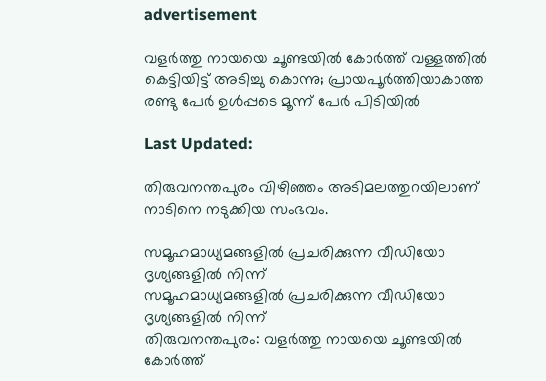advertisement

വളര്‍ത്തു നായയെ ചൂണ്ടയില്‍ കോര്‍ത്ത് വള്ളത്തിൽ കെട്ടിയിട്ട് അടിച്ചു കൊന്നു; പ്രായപൂര്‍ത്തിയാകാത്ത രണ്ടു പേര്‍ ഉള്‍പ്പടെ മൂന്ന് പേർ പിടിയില്‍

Last Updated:

തിരുവനന്തപുരം വിഴിഞ്ഞം അടിമലത്തുറയിലാണ് നാടിനെ നടുക്കിയ സംഭവം.

സമൂഹമാധ്യമങ്ങളിൽ പ്രചരിക്കുന്ന വീഡിയോ ദൃശ്യങ്ങളിൽ നിന്ന്
സമൂഹമാധ്യമങ്ങളിൽ പ്രചരിക്കുന്ന വീഡിയോ ദൃശ്യങ്ങളിൽ നിന്ന്
തിരുവനന്തപുരം: വളര്‍ത്തു നായയെ ചൂണ്ടയില്‍ കോര്‍ത്ത്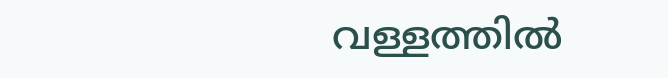വള്ളത്തില്‍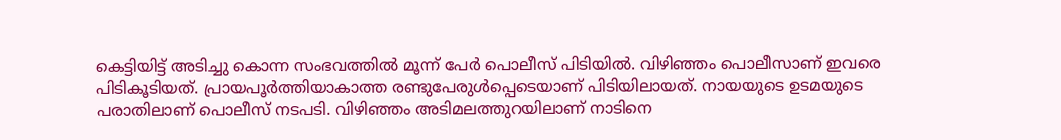കെട്ടിയിട്ട് അടിച്ചു കൊന്ന സംഭവത്തില്‍ മൂന്ന് പേര്‍ പൊലീസ് പിടിയില്‍. വിഴിഞ്ഞം പൊലീസാണ് ഇവരെ പിടികൂടിയത്. പ്രായപൂര്‍ത്തിയാകാത്ത രണ്ടുപേരുള്‍പ്പെടെയാണ് പിടിയിലായത്. നായയുടെ ഉടമയുടെ പരാതിലാണ് പൊലീസ് നടപടി. വിഴിഞ്ഞം അടിമലത്തുറയിലാണ് നാടിനെ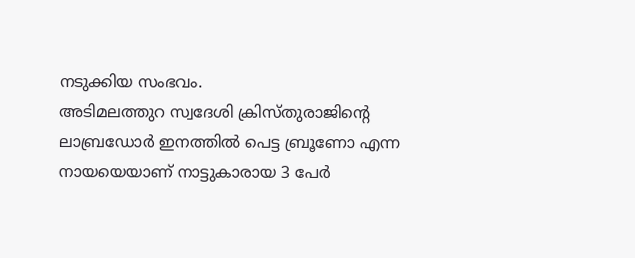നടുക്കിയ സംഭവം.
അടിമലത്തുറ സ്വദേശി ക്രിസ്തുരാജിന്റെ ലാബ്രഡോര്‍ ഇനത്തില്‍ പെട്ട ബ്രൂണോ എന്ന നായയെയാണ് നാട്ടുകാരായ 3 പേര്‍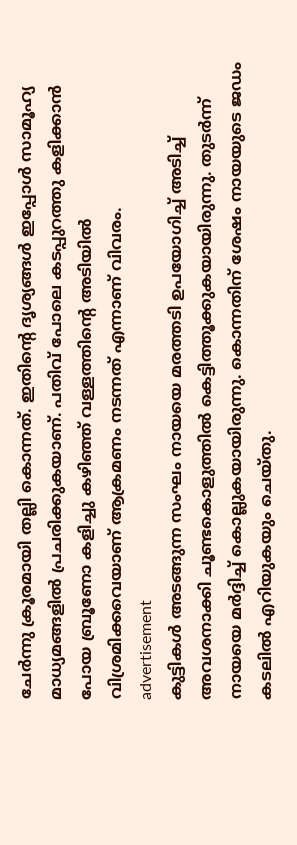ചേര്‍ന്നു ക്രൂരമായി തല്ലി കൊന്നത്. ഇതിന്റെ ദൃശ്യങ്ങള്‍ ഇപ്പോള്‍ സാമൂഹ്യ മാധ്യമങ്ങളില്‍ പ്രചരിക്കുകയാണ്. പതിവ് പോലെ കടപ്പുറത്തു കളിക്കാന്‍ പോയ ബ്രൂണോ കളിച്ചു കഴിഞ്ഞ് വള്ളത്തിന്റെ അടിയില്‍ വിശ്രമിക്കവെയാണ് ആക്രമണം നടന്നത് എന്നാണ് വിവരം.
advertisement
കുട്ടികള്‍ അടങ്ങുന്ന സംഘം നായയെ മരത്തടി ഉപയോഗിച്ച് അടിച്ച് അവശനാക്കി ചൂണ്ടകൊളുത്തില്‍ കെട്ടിത്തൂക്കുകയായിരുന്നു. തുടര്‍ന്ന് നായയെ മര്‍ദ്ദിച്ച് കൊല്ലുകയായിരുന്നു. കൊന്നതിന് ശേഷം നായയുടെ ജഡം കടലില്‍ എറിയുകയും ചെയ്തു.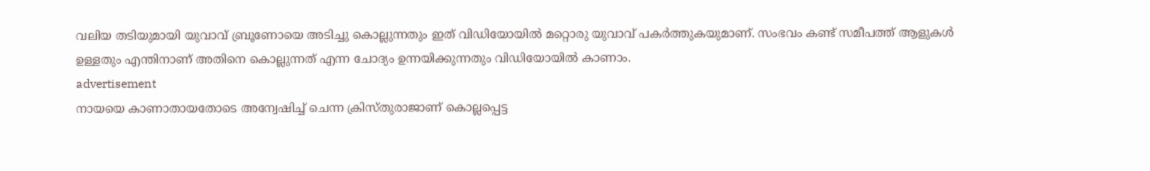വലിയ തടിയുമായി യുവാവ് ബ്രൂണോയെ അടിച്ചു കൊല്ലുന്നതും ഇത് വിഡിയോയില്‍ മറ്റൊരു യുവാവ് പകര്‍ത്തുകയുമാണ്. സംഭവം കണ്ട് സമീപത്ത് ആളുകള്‍ ഉള്ളതും എന്തിനാണ് അതിനെ കൊല്ലുന്നത് എന്ന ചോദ്യം ഉന്നയിക്കുന്നതും വിഡിയോയില്‍ കാണാം.
advertisement
നായയെ കാണാതായതോടെ അന്വേഷിച്ച് ചെന്ന ക്രിസ്തുരാജാണ് കൊല്ലപ്പെട്ട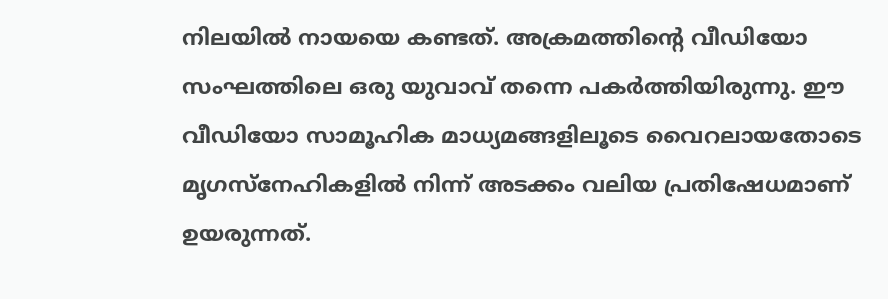നിലയില്‍ നായയെ കണ്ടത്. അക്രമത്തിന്റെ വീഡിയോ സംഘത്തിലെ ഒരു യുവാവ് തന്നെ പകര്‍ത്തിയിരുന്നു. ഈ വീഡിയോ സാമൂഹിക മാധ്യമങ്ങളിലൂടെ വൈറലായതോടെ മൃഗസ്‌നേഹികളില്‍ നിന്ന് അടക്കം വലിയ പ്രതിഷേധമാണ് ഉയരുന്നത്.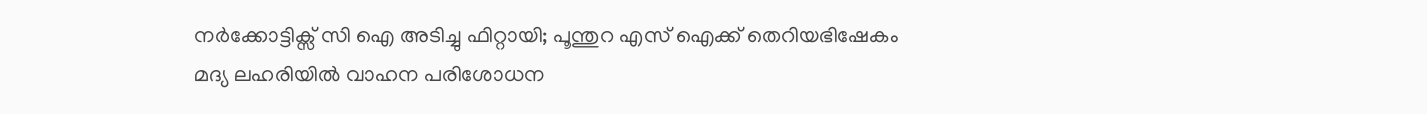നർക്കോട്ടിക്സ് സി ഐ അടിച്ചു ഫിറ്റായി; പൂന്തുറ എസ് ഐക്ക് തെറിയഭിഷേകം
മദ്യ ലഹരിയിൽ വാഹന പരിശോധന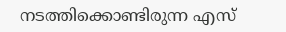നടത്തിക്കൊണ്ടിരുന്ന എസ്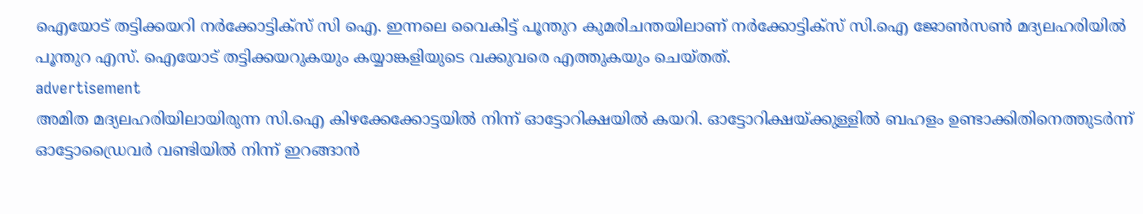ഐയോട് തട്ടിക്കയറി നർക്കോട്ടിക്സ് സി ഐ. ഇന്നലെ വൈകിട്ട് പൂന്തുറ കുമരിചന്തയിലാണ് നർക്കോട്ടിക്സ് സി.ഐ ജോൺസൺ മദ്യലഹരിയിൽ പൂന്തുറ എസ്. ഐയോട് തട്ടിക്കയറുകയും കയ്യാങ്കളിയുടെ വക്കുവരെ എത്തുകയും ചെയ്തത്.
advertisement
അമിത മദ്യലഹരിയിലായിരുന്ന സി.ഐ കിഴക്കേക്കോട്ടയിൽ നിന്ന് ഓട്ടോറിക്ഷയിൽ കയറി. ഓട്ടോറിക്ഷയ്ക്കുള്ളിൽ ബഹളം ഉണ്ടാക്കിതിനെത്തുടർന്ന് ഓട്ടോഡ്രൈവർ വണ്ടിയിൽ നിന്ന് ഇറങ്ങാൻ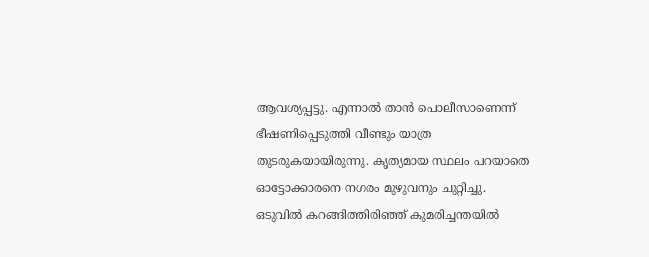ആവശ്യപ്പട്ടു. എന്നാൽ താൻ പൊലീസാണെന്ന് ഭീഷണിപ്പെടുത്തി വീണ്ടും യാത്ര തുടരുകയായിരുന്നു. കൃത്യമായ സ്ഥലം പറയാതെ ഓട്ടോക്കാരനെ നഗരം മുഴുവനും ചുറ്റിച്ചു. ഒടുവിൽ കറങ്ങിത്തിരിഞ്ഞ് കുമരിച്ചന്തയിൽ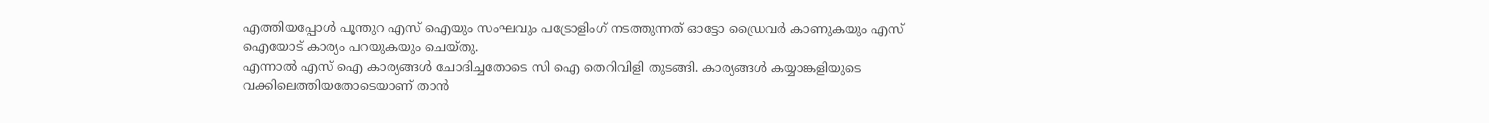എത്തിയപ്പോൾ പൂന്തുറ എസ് ഐയും സംഘവും പട്രോളിംഗ് നടത്തുന്നത് ഓട്ടോ ഡ്രൈവർ കാണുകയും എസ് ഐയോട് കാര്യം പറയുകയും ചെയ്തു.
എന്നാൽ എസ് ഐ കാര്യങ്ങൾ ചോദിച്ചതോടെ സി ഐ തെറിവിളി തുടങ്ങി. കാര്യങ്ങൾ കയ്യാങ്കളിയുടെ വക്കിലെത്തിയതോടെയാണ് താൻ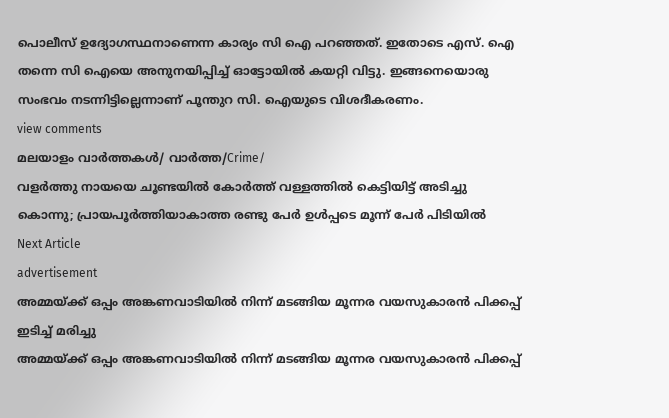പൊലീസ് ഉദ്യോഗസ്ഥനാണെന്ന കാര്യം സി ഐ പറഞ്ഞത്. ഇതോടെ എസ്. ഐ തന്നെ സി ഐയെ അനുനയിപ്പിച്ച് ഓട്ടോയിൽ കയറ്റി വിട്ടു. ഇങ്ങനെയൊരു സംഭവം നടന്നിട്ടില്ലെന്നാണ് പൂന്തുറ സി. ഐയുടെ വിശദീകരണം.
view comments
മലയാളം വാർത്തകൾ/ വാർത്ത/Crime/
വളര്‍ത്തു നായയെ ചൂണ്ടയില്‍ കോര്‍ത്ത് വള്ളത്തിൽ കെട്ടിയിട്ട് അടിച്ചു കൊന്നു; പ്രായപൂര്‍ത്തിയാകാത്ത രണ്ടു പേര്‍ ഉള്‍പ്പടെ മൂന്ന് പേർ പിടിയില്‍
Next Article
advertisement
അമ്മയ്ക്ക് ഒപ്പം അങ്കണവാടിയില്‍ നിന്ന് മടങ്ങിയ മൂന്നര വയസുകാരന്‍ പിക്കപ്പ് ഇടിച്ച് മരിച്ചു
അമ്മയ്ക്ക് ഒപ്പം അങ്കണവാടിയില്‍ നിന്ന് മടങ്ങിയ മൂന്നര വയസുകാരന്‍ പിക്കപ്പ്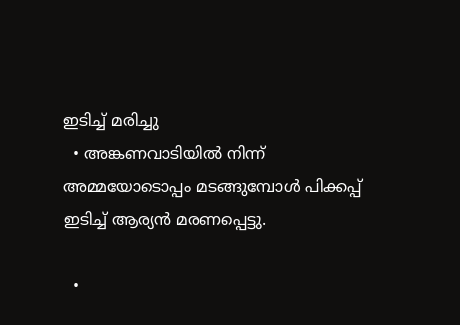ഇടിച്ച് മരിച്ചു
  • അങ്കണവാടിയില്‍ നിന്ന് അമ്മയോടൊപ്പം മടങ്ങുമ്പോള്‍ പിക്കപ്പ് ഇടിച്ച് ആര്യന്‍ മരണപ്പെട്ടു.

  •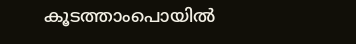കൂടത്താംപൊയില്‍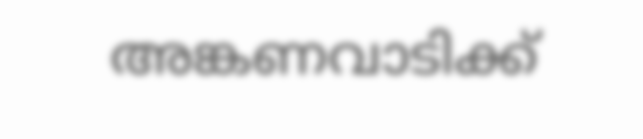അങ്കണവാടിക്ക്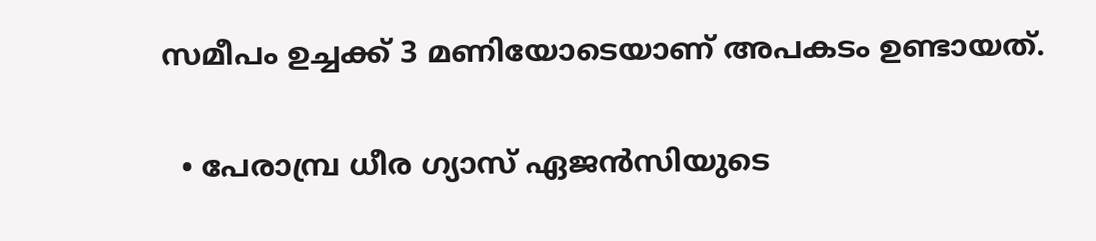സമീപം ഉച്ചക്ക് 3 മണിയോടെയാണ് അപകടം ഉണ്ടായത്.

  • പേരാമ്പ്ര ധീര ഗ്യാസ് ഏജന്‍സിയുടെ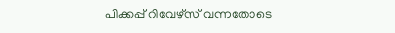പിക്കപ്പ് റിവേഴ്സ് വന്നതോടെ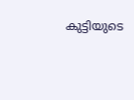കുട്ടിയുടെ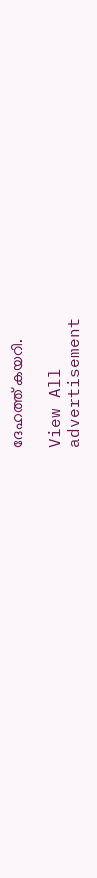ദേഹത്ത് കയറി.

View All
advertisement